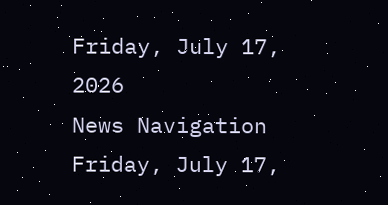Friday, July 17, 2026
News Navigation
Friday, July 17,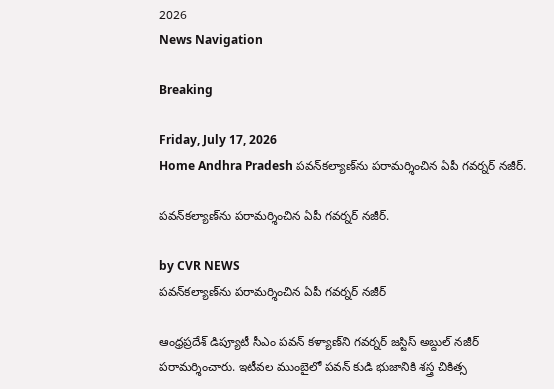2026
News Navigation

Breaking

Friday, July 17, 2026
Home Andhra Pradesh పవన్‌కల్యాణ్‌ను పరామర్శించిన ఏపీ గవర్నర్ నజీర్.

పవన్‌కల్యాణ్‌ను పరామర్శించిన ఏపీ గవర్నర్ నజీర్.

by CVR NEWS
పవన్‌కల్యాణ్‌ను పరామర్శించిన ఏపీ గవర్నర్ నజీర్

ఆంధ్రప్రదేశ్‌ డిప్యూటీ సీఎం పవన్ కళ్యాణ్‌ని గవర్నర్ జస్టిస్‌ అబ్దుల్‌ నజీర్ పరామర్శించారు. ఇటీవల ముంబైలో పవన్ కుడి భుజానికి శస్త్ర చికిత్స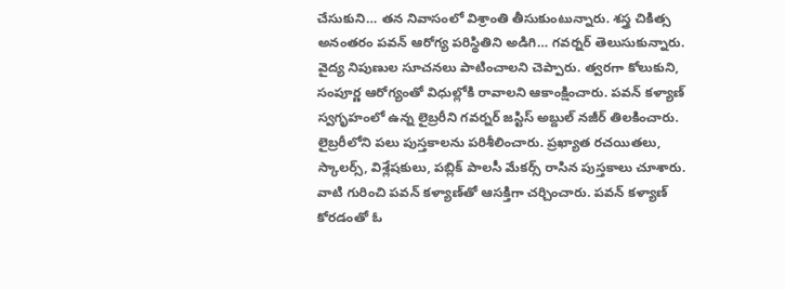చేసుకుని… తన నివాసంలో విశ్రాంతి తీసుకుంటున్నారు. శస్త్ర చికిత్స అనంతరం పవన్ ఆరోగ్య పరిస్థితిని అడిగి… గవర్నర్ తెలుసుకున్నారు. వైద్య నిపుణుల సూచనలు పాటించాలని చెప్పారు. త్వరగా కోలుకుని, సంపూర్ణ ఆరోగ్యంతో విధుల్లోకి రావాలని ఆకాంక్షించారు. పవన్ కళ్యాణ్ స్వగృహంలో ఉన్న లైబ్రరీని గవర్నర్ జస్టిస్ అబ్దుల్ నజీర్ తిలకించారు. లైబ్రరీలోని పలు పుస్తకాలను పరిశీలించారు. ప్రఖ్యాత రచయితలు, స్కాలర్స్, విశ్లేషకులు, పబ్లిక్ పాలసీ మేకర్స్ రాసిన పుస్తకాలు చూశారు. వాటి గురించి పవన్ కళ్యాణ్‌తో ఆసక్తిగా చర్చించారు. పవన్ కళ్యాణ్ కోరడంతో ఓ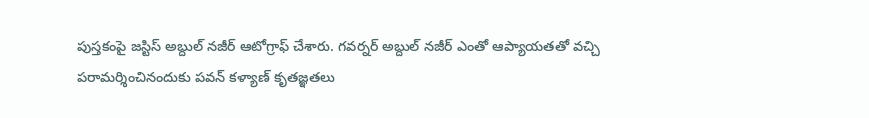పుస్తకంపై జస్టిస్ అబ్దుల్ నజీర్ ఆటోగ్రాఫ్ చేశారు. గవర్నర్ అబ్దుల్ నజీర్ ఎంతో ఆప్యాయతతో వచ్చి పరామర్శించినందుకు పవన్ కళ్యాణ్ కృతజ్ఞతలు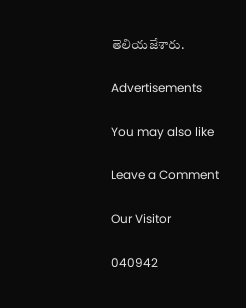తెలియజేశారు.

Advertisements

You may also like

Leave a Comment

Our Visitor

040942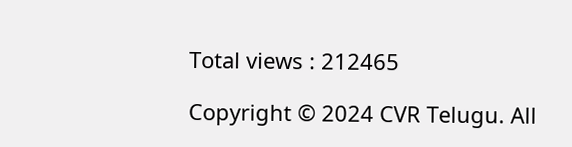Total views : 212465

Copyright © 2024 CVR Telugu. All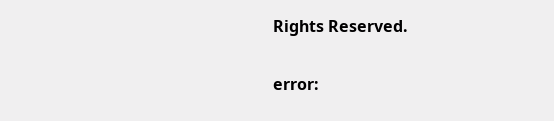Rights Reserved.

error: